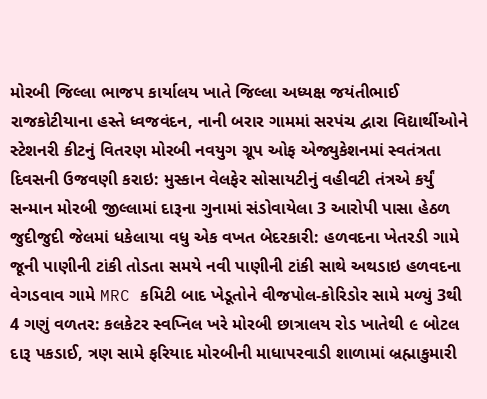મોરબી જિલ્લા ભાજપ કાર્યાલય ખાતે જિલ્લા અધ્યક્ષ જયંતીભાઈ રાજકોટીયાના હસ્તે ધ્વજવંદન, નાની બરાર ગામમાં સરપંચ દ્વારા વિદ્યાર્થીઓને સ્ટેશનરી કીટનું વિતરણ મોરબી નવયુગ ગ્રૂપ ઓફ એજ્યુકેશનમાં સ્વતંત્રતા દિવસની ઉજવણી કરાઇ: મુસ્કાન વેલફેર સોસાયટીનું વહીવટી તંત્રએ કર્યું સન્માન મોરબી જીલ્લામાં દારૂના ગુનામાં સંડોવાયેલા 3 આરોપી પાસા હેઠળ જુદીજુદી જેલમાં ધકેલાયા વધુ એક વખત બેદરકારી: હળવદના ખેતરડી ગામે જૂની પાણીની ટાંકી તોડતા સમયે નવી પાણીની ટાંકી સાથે અથડાઇ હળવદના વેગડવાવ ગામે MRC કમિટી બાદ ખેડૂતોને વીજપોલ-કોરિડોર સામે મળ્યું 3થી 4 ગણું વળતર: કલકેટર સ્વપ્નિલ ખરે મોરબી છાત્રાલય રોડ ખાતેથી ૯ બોટલ દારૂ પકડાઈ, ત્રણ સામે ફરિયાદ મોરબીની માધાપરવાડી શાળામાં બ્રહ્માકુમારી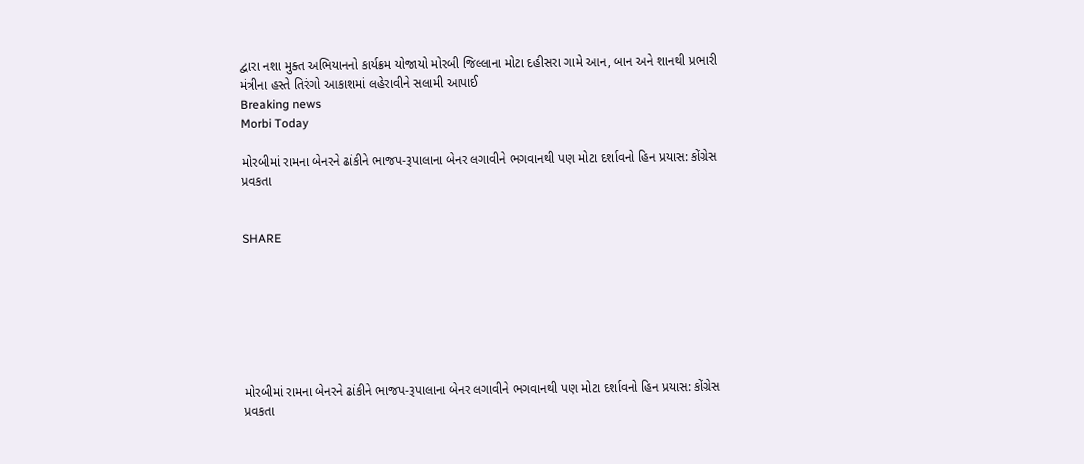દ્વારા નશા મુક્ત અભિયાનનો કાર્યક્રમ યોજાયો મોરબી જિલ્લાના મોટા દહીસરા ગામે આન, બાન અને શાનથી પ્રભારી મંત્રીના હસ્તે તિરંગો આકાશમાં લહેરાવીને સલામી આપાઈ
Breaking news
Morbi Today

મોરબીમાં રામના બેનરને ઢાંકીને ભાજપ-રૂપાલાના બેનર લગાવીને ભગવાનથી પણ મોટા દર્શાવનો હિન પ્રયાસ: કોંગ્રેસ પ્રવકતા


SHARE







મોરબીમાં રામના બેનરને ઢાંકીને ભાજપ-રૂપાલાના બેનર લગાવીને ભગવાનથી પણ મોટા દર્શાવનો હિન પ્રયાસ: કોંગ્રેસ પ્રવકતા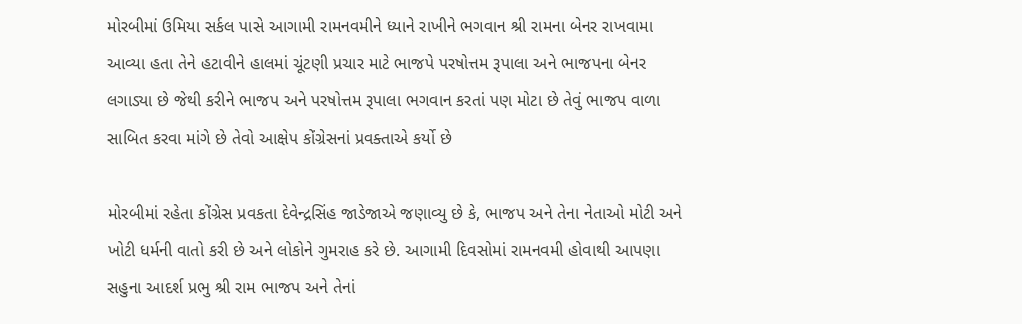મોરબીમાં ઉમિયા સર્કલ પાસે આગામી રામનવમીને ધ્યાને રાખીને ભગવાન શ્રી રામના બેનર રાખવામા આવ્યા હતા તેને હટાવીને હાલમાં ચૂંટણી પ્રચાર માટે ભાજપે પરષોત્તમ રૂપાલા અને ભાજપના બેનર લગાડ્યા છે જેથી કરીને ભાજપ અને પરષોત્તમ રૂપાલા ભગવાન કરતાં પણ મોટા છે તેવું ભાજપ વાળા સાબિત કરવા માંગે છે તેવો આક્ષેપ કોંગ્રેસનાં પ્રવક્તાએ કર્યો છે

મોરબીમાં રહેતા કોંગ્રેસ પ્રવકતા દેવેન્દ્રસિંહ જાડેજાએ જણાવ્યુ છે કે, ભાજપ અને તેના નેતાઓ મોટી અને ખોટી ધર્મની વાતો કરી છે અને લોકોને ગુમરાહ કરે છે. આગામી દિવસોમાં રામનવમી હોવાથી આપણા સહુના આદર્શ પ્રભુ શ્રી રામ ભાજપ અને તેનાં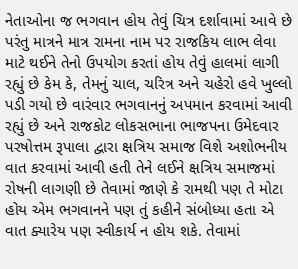નેતાઓના જ ભગવાન હોય તેવું ચિત્ર દર્શાવામાં આવે છે પરંતુ માત્રને માત્ર રામના નામ પર રાજકિય લાભ લેવા માટે થઈને તેનો ઉપયોગ કરતાં હોય તેવું હાલમાં લાગી રહ્યું છે કેમ કે, તેમનું ચાલ, ચરિત્ર અને ચહેરો હવે ખુલ્લો પડી ગયો છે વારંવાર ભગવાનનું અપમાન કરવામાં આવી રહ્યું છે અને રાજકોટ લોકસભાના ભાજપના ઉમેદવાર પરષોત્તમ રૂપાલા દ્વારા ક્ષત્રિય સમાજ વિશે અશોભનીય વાત કરવામાં આવી હતી તેને લઈને ક્ષત્રિય સમાજમાં રોષની લાગણી છે તેવામાં જાણે કે રામથી પણ તે મોટા હોય એમ ભગવાનને પણ તું કહીને સંબોધ્યા હતા એ વાત ક્યારેય પણ સ્વીકાર્ય ન હોય શકે. તેવામાં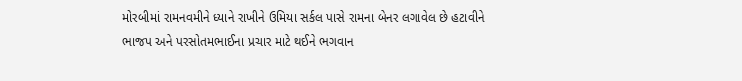મોરબીમાં રામનવમીને ધ્યાને રાખીને ઉમિયા સર્કલ પાસે રામના બેનર લગાવેલ છે હટાવીને ભાજપ અને પરસોતમભાઈના પ્રચાર માટે થઈને ભગવાન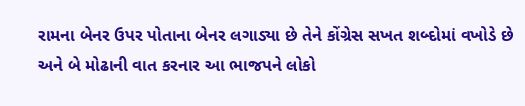રામના બેનર ઉપર પોતાના બેનર લગાડ્યા છે તેને કોંગ્રેસ સખત શબ્દોમાં વખોડે છે અને બે મોઢાની વાત કરનાર આ ભાજપને લોકો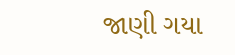જાણી ગયા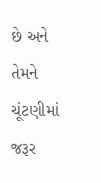છે અને તેમને ચૂંટણીમાં જરૂર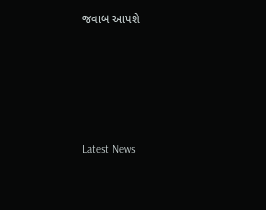જવાબ આપશે






Latest News